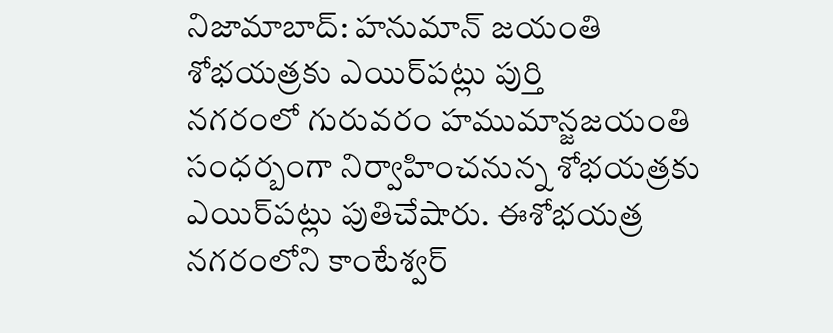నిజామాబాద్: హనుమాన్ జయంతి శోభయత్రకు ఎయిర్‌పట్లు పుర్తి
నగరంలో గురువరం హముమాన్జజయంతి సంధర్బంగా నిర్వాహించనున్న శోభయత్రకు ఎయిర్‌పట్లు పుతిచేషారు. ఈశోభయత్ర నగరంలోని కాంటేశ్వర్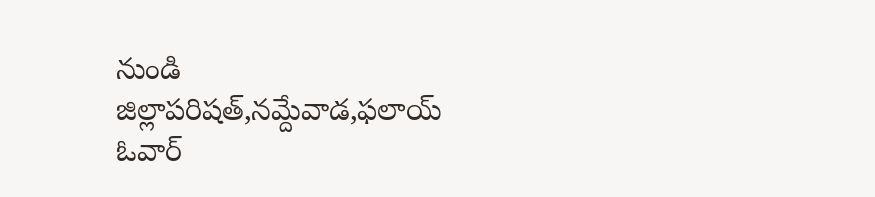నుండి జిల్లాపరిషత్,నమ్దేవాడ,ఫలాయ్ ఓవార్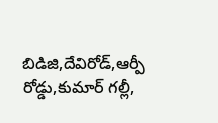బిడిజి,దేవిరోడ్,ఆర్పీ రోడ్డు,కుమార్ గల్లీ,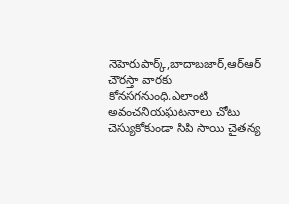నెహెరుపార్క్,బాదాబజార్,ఆర్ఆర్ చౌరస్తా వారకు కోనసగనుంధి.ఎలాంటి అవంచనియఘటనాలు చోటు చెస్యుకోకుండా సిపి సాయి చైతన్య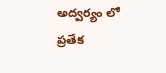అద్వర్యం లో ప్రతేక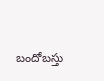బందోబస్తు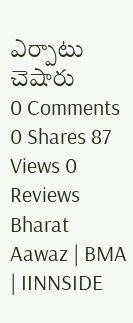ఎర్పాటు చెషారు
0 Comments 0 Shares 87 Views 0 Reviews
Bharat Aawaz | BMA | IINNSIDE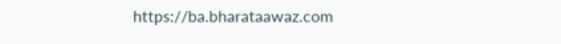https://ba.bharataawaz.com